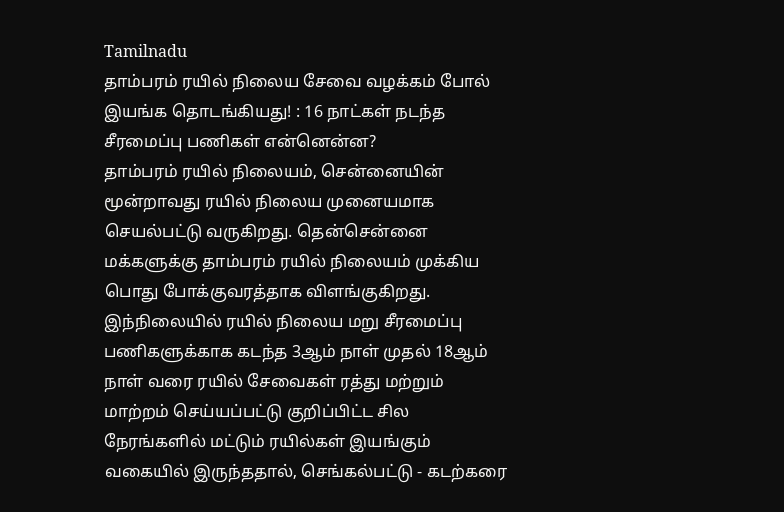Tamilnadu
தாம்பரம் ரயில் நிலைய சேவை வழக்கம் போல் இயங்க தொடங்கியது! : 16 நாட்கள் நடந்த சீரமைப்பு பணிகள் என்னென்ன?
தாம்பரம் ரயில் நிலையம், சென்னையின் மூன்றாவது ரயில் நிலைய முனையமாக செயல்பட்டு வருகிறது. தென்சென்னை மக்களுக்கு தாம்பரம் ரயில் நிலையம் முக்கிய பொது போக்குவரத்தாக விளங்குகிறது.
இந்நிலையில் ரயில் நிலைய மறு சீரமைப்பு பணிகளுக்காக கடந்த 3ஆம் நாள் முதல் 18ஆம் நாள் வரை ரயில் சேவைகள் ரத்து மற்றும் மாற்றம் செய்யப்பட்டு குறிப்பிட்ட சில நேரங்களில் மட்டும் ரயில்கள் இயங்கும் வகையில் இருந்ததால், செங்கல்பட்டு - கடற்கரை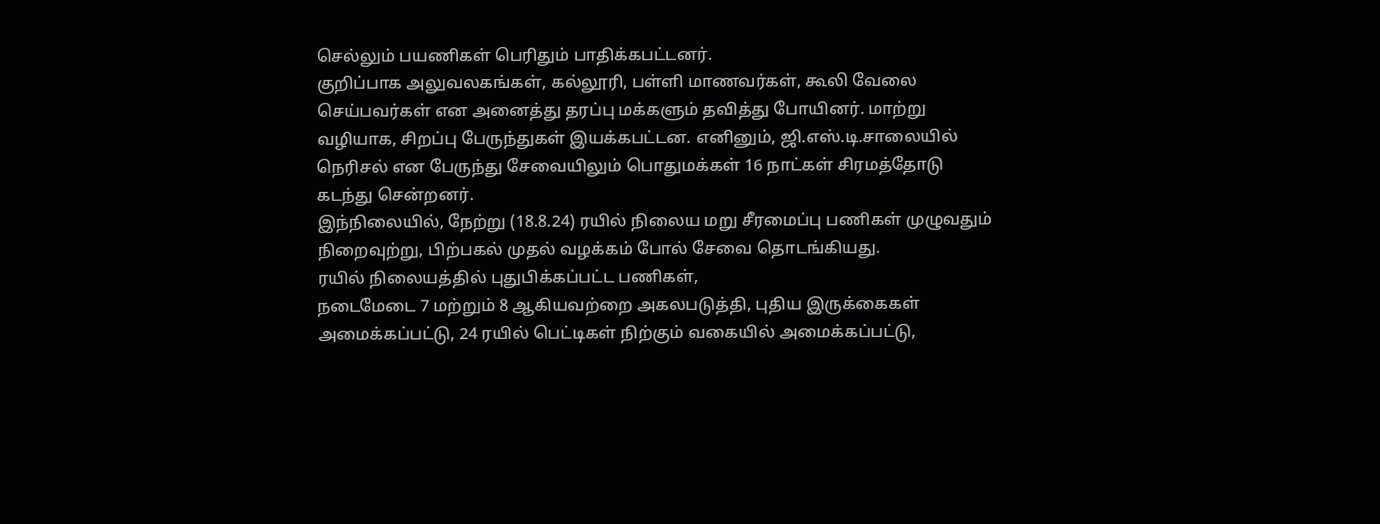செல்லும் பயணிகள் பெரிதும் பாதிக்கபட்டனர்.
குறிப்பாக அலுவலகங்கள், கல்லூரி, பள்ளி மாணவர்கள், கூலி வேலை செய்பவர்கள் என அனைத்து தரப்பு மக்களும் தவித்து போயினர். மாற்று வழியாக, சிறப்பு பேருந்துகள் இயக்கபட்டன. எனினும், ஜி.எஸ்.டி.சாலையில் நெரிசல் என பேருந்து சேவையிலும் பொதுமக்கள் 16 நாட்கள் சிரமத்தோடு கடந்து சென்றனர்.
இந்நிலையில், நேற்று (18.8.24) ரயில் நிலைய மறு சீரமைப்பு பணிகள் முழுவதும் நிறைவுற்று, பிற்பகல் முதல் வழக்கம் போல் சேவை தொடங்கியது.
ரயில் நிலையத்தில் புதுபிக்கப்பட்ட பணிகள்,
நடைமேடை 7 மற்றும் 8 ஆகியவற்றை அகலபடுத்தி, புதிய இருக்கைகள் அமைக்கப்பட்டு, 24 ரயில் பெட்டிகள் நிற்கும் வகையில் அமைக்கப்பட்டு,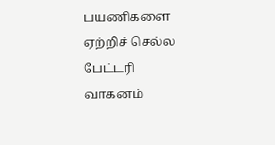பயணிகளை ஏற்றிச் செல்ல பேட்டரி வாகனம்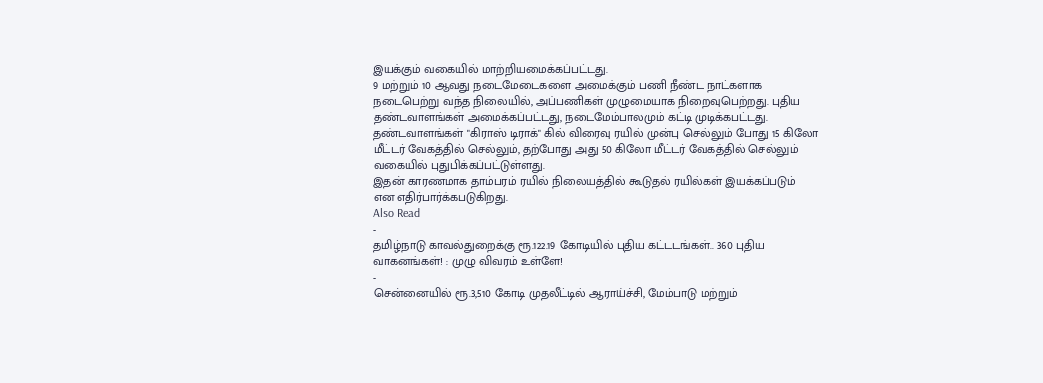இயக்கும் வகையில் மாற்றியமைக்கப்பட்டது.
9 மற்றும் 10 ஆவது நடைமேடைகளை அமைக்கும் பணி நீண்ட நாட்களாக நடைபெற்று வந்த நிலையில், அப்பணிகள் முழுமையாக நிறைவுபெற்றது. புதிய தண்டவாளங்கள் அமைக்கப்பட்டது, நடைமேம்பாலமும் கட்டி முடிக்கபட்டது.
தண்டவாளங்கள் "கிராஸ் டிராக்" கில் விரைவு ரயில் முன்பு செல்லும் போது 15 கிலோ மீட்டர் வேகத்தில் செல்லும், தற்போது அது 50 கிலோ மீட்டர் வேகத்தில் செல்லும் வகையில் புதுபிக்கப்பட்டுள்ளது.
இதன் காரணமாக தாம்பரம் ரயில் நிலையத்தில் கூடுதல் ரயில்கள் இயக்கப்படும் என எதிர்பார்க்கபடுகிறது.
Also Read
-
தமிழ்நாடு காவல்துறைக்கு ரூ.122.19 கோடியில் புதிய கட்டடங்கள்.. 360 புதிய வாகனங்கள்! : முழு விவரம் உள்ளே!
-
சென்னையில் ரூ.3,510 கோடி முதலீட்டில் ஆராய்ச்சி, மேம்பாடு மற்றும்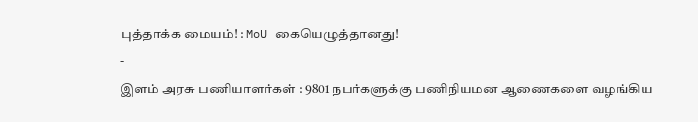புத்தாக்க மையம்! : MoU கையெழுத்தானது!
-
இளம் அரசு பணியாளர்கள் : 9801 நபர்களுக்கு பணிநியமன ஆணைகளை வழங்கிய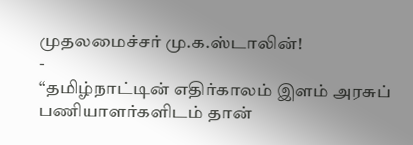முதலமைச்சர் மு.க.ஸ்டாலின்!
-
“தமிழ்நாட்டின் எதிர்காலம் இளம் அரசுப் பணியாளர்களிடம் தான்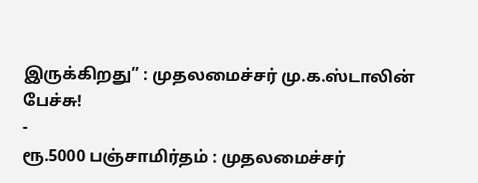இருக்கிறது” : முதலமைச்சர் மு.க.ஸ்டாலின் பேச்சு!
-
ரூ.5000 பஞ்சாமிர்தம் : முதலமைச்சர்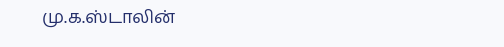மு.க.ஸ்டாலின்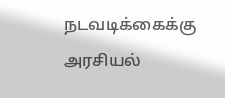நடவடிக்கைக்கு அரசியல்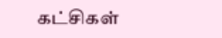கட்சிகள்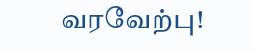வரவேற்பு!